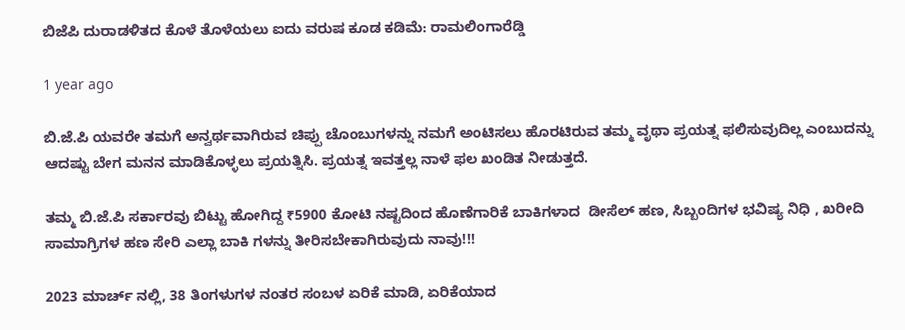ಬಿಜೆಪಿ ದುರಾಡಳಿತದ ಕೊಳೆ ತೊಳೆಯಲು ಐದು ವರುಷ ಕೂಡ ಕಡಿಮೆ: ರಾಮಲಿಂಗಾರೆಡ್ಡಿ

1 year ago

ಬಿ.ಜೆ.ಪಿ ಯವರೇ ತಮಗೆ ಅನ್ವರ್ಥವಾಗಿರುವ ಚಿಪ್ಪು ಚೊಂಬುಗಳನ್ನು ನಮಗೆ ಅಂಟಿಸಲು ಹೊರಟಿರುವ ತಮ್ಮ ವೃಥಾ ಪ್ರಯತ್ನ ಫಲಿಸುವುದಿಲ್ಲ ಎಂಬುದನ್ನು ಆದಷ್ಟು ಬೇಗ ಮನನ ಮಾಡಿಕೊಳ್ಳಲು ಪ್ರಯತ್ನಿಸಿ. ಪ್ರಯತ್ನ ಇವತ್ತಲ್ಲ ನಾಳೆ ಫಲ ಖಂಡಿತ ನೀಡುತ್ತದೆ.

ತಮ್ಮ ಬಿ.ಜೆ.ಪಿ ಸರ್ಕಾರವು ಬಿಟ್ಟು ಹೋಗಿದ್ದ ₹5900 ಕೋಟಿ‌ ನಷ್ಟದಿಂದ ಹೊಣೆಗಾರಿಕೆ ಬಾಕಿಗಳಾದ‌  ಡೀಸೆಲ್ ಹಣ, ಸಿಬ್ಬಂದಿಗಳ ಭವಿಷ್ಯ ನಿಧಿ , ಖರೀದಿ ಸಾಮಾಗ್ರಿಗಳ ಹಣ ಸೇರಿ ಎಲ್ಲಾ ಬಾಕಿ ಗಳನ್ನು ತೀರಿಸಬೇಕಾಗಿರುವುದು ನಾವು!!!

2023 ಮಾರ್ಚ್‌ ನಲ್ಲಿ, 38 ತಿಂಗಳುಗಳ ನಂತರ ಸಂಬಳ ಏರಿಕೆ ಮಾಡಿ, ಏರಿಕೆಯಾದ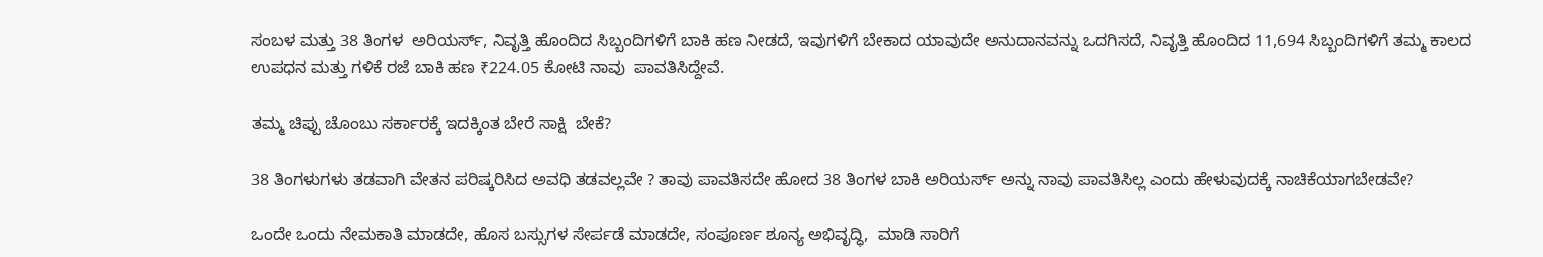ಸಂಬಳ ಮತ್ತು 38 ತಿಂಗಳ  ಅರಿಯರ್ಸ್, ನಿವೃತ್ತಿ ಹೊಂದಿದ ಸಿಬ್ಬಂದಿಗಳಿಗೆ ಬಾಕಿ ಹಣ ನೀಡದೆ, ಇವುಗಳಿಗೆ ಬೇಕಾದ ಯಾವುದೇ ಅನುದಾನವನ್ನು ಒದಗಿಸದೆ, ನಿವೃತ್ತಿ‌ ಹೊಂದಿದ 11,694 ಸಿಬ್ಬಂದಿಗಳಿಗೆ ತಮ್ಮ ಕಾಲದ ಉಪಧನ ಮತ್ತು ಗಳಿಕೆ ರಜೆ ಬಾಕಿ ಹಣ ₹224.05 ಕೋಟಿ ನಾವು  ಪಾವತಿಸಿದ್ದೇವೆ.

ತಮ್ಮ ಚಿಪ್ಪು ಚೊಂಬು ಸರ್ಕಾರಕ್ಕೆ ಇದಕ್ಕಿಂತ ಬೇರೆ ಸಾಕ್ಷಿ  ಬೇಕೆ?

38 ತಿಂಗಳುಗಳು ತಡವಾಗಿ ವೇತನ ಪರಿಷ್ಕರಿಸಿದ ಅವಧಿ ತಡವಲ್ಲವೇ ? ತಾವು ಪಾವತಿಸದೇ ಹೋದ 38 ತಿಂಗಳ ಬಾಕಿ ಅರಿಯರ್ಸ್ ಅನ್ನು ನಾವು ಪಾವತಿಸಿಲ್ಲ ಎಂದು ಹೇಳುವುದಕ್ಕೆ ನಾಚಿಕೆಯಾಗಬೇಡವೇ?

ಒಂದೇ ಒಂದು ನೇಮಕಾತಿ ಮಾಡದೇ, ಹೊಸ ಬಸ್ಸುಗಳ ಸೇರ್ಪಡೆ ಮಾಡದೇ, ಸಂಪೂರ್ಣ ಶೂನ್ಯ ಅಭಿವೃದ್ಧಿ,  ಮಾಡಿ ಸಾರಿಗೆ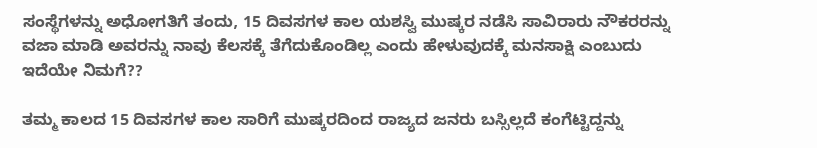ಸಂಸ್ಥೆಗಳನ್ನು ಅಧೋಗತಿಗೆ ತಂದು, 15 ದಿವಸಗಳ ಕಾಲ ಯಶಸ್ವಿ ಮುಷ್ಕರ ನಡೆಸಿ ಸಾವಿರಾರು ನೌಕರರನ್ನು ವಜಾ ಮಾಡಿ ಅವರನ್ನು ನಾವು ಕೆಲಸಕ್ಕೆ ತೆಗೆದುಕೊಂಡಿಲ್ಲ ಎಂದು ಹೇಳುವುದಕ್ಕೆ ಮನಸಾಕ್ಷಿ ಎಂಬುದು ಇದೆಯೇ ನಿಮಗೆ??

ತಮ್ಮ ಕಾಲದ 15 ದಿವಸಗಳ ಕಾಲ ಸಾರಿಗೆ ಮುಷ್ಕರದಿಂದ ರಾಜ್ಯದ ಜನರು ಬಸ್ಸಿಲ್ಲದೆ ಕಂಗೆಟ್ಟಿದ್ದನ್ನು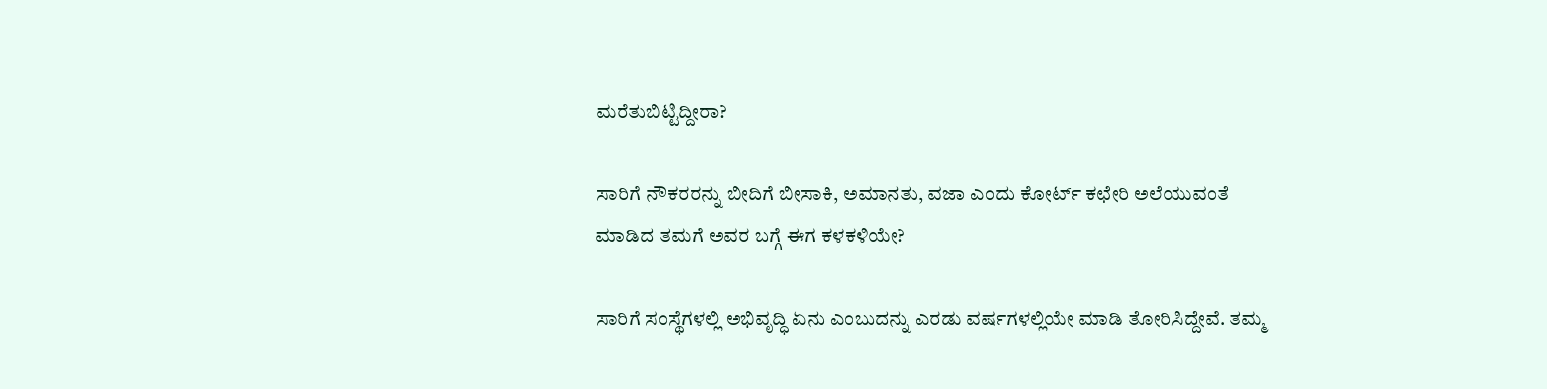ಮರೆತುಬಿಟ್ಟಿದ್ದೀರಾ?

ಸಾರಿಗೆ ನೌಕರರನ್ನು‌ ಬೀದಿಗೆ ಬೀಸಾಕಿ, ಅಮಾನತು, ವಜಾ ಎಂದು ಕೋರ್ಟ್ ಕಛೇರಿ ಅಲೆಯುವಂತೆ ಮಾಡಿದ ತಮಗೆ ಅವರ ಬಗ್ಗೆ ಈಗ ಕಳಕಳಿಯೇ?

ಸಾರಿಗೆ ಸಂಸ್ಥೆಗಳಲ್ಲಿ ಅಭಿವೃದ್ಧಿ ಏನು ಎಂಬುದನ್ನು ಎರಡು ವರ್ಷಗಳಲ್ಲಿಯೇ ಮಾಡಿ ತೋರಿಸಿದ್ದೇವೆ. ತಮ್ಮ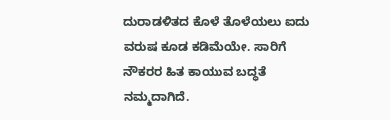ದುರಾಡಳಿತದ ಕೊಳೆ ತೊಳೆಯಲು ಐದು ವರುಷ ಕೂಡ ಕಡಿಮೆಯೇ. ಸಾರಿಗೆ ನೌಕರರ ಹಿತ ಕಾಯುವ ಬದ್ಧತೆ ನಮ್ಮದಾಗಿದೆ.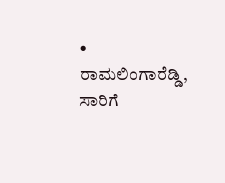• ರಾಮಲಿಂಗಾರೆಡ್ಡಿ, ಸಾರಿಗೆ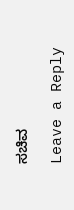ಸಚಿವ

Leave a Reply